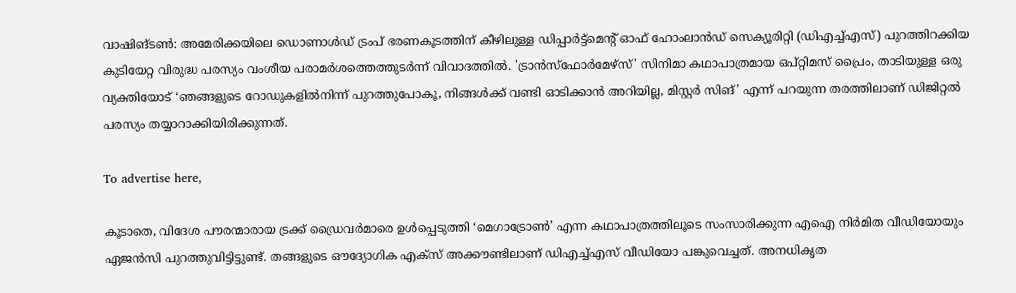വാഷിങ്ടൺ: അമേരിക്കയിലെ ഡൊണാൾഡ് ട്രംപ് ഭരണകൂടത്തിന് കീഴിലുള്ള ഡിപ്പാർട്ട്‌മെന്റ് ഓഫ് ഹോംലാൻഡ് സെക്യൂരിറ്റി (ഡിഎച്ച്എസ്) പുറത്തിറക്കിയ കുടിയേറ്റ വിരുദ്ധ പരസ്യം വംശീയ പരാമർശത്തെത്തുടർന്ന് വിവാദത്തിൽ. 'ട്രാൻസ്ഫോർമേഴ്സ്' സിനിമാ കഥാപാത്രമായ ഒപ്റ്റിമസ് പ്രൈം, താടിയുള്ള ഒരു വ്യക്തിയോട് ‘ഞങ്ങളുടെ റോഡുകളിൽനിന്ന് പുറത്തുപോകൂ, നിങ്ങൾക്ക് വണ്ടി ഓടിക്കാൻ അറിയില്ല, മിസ്റ്റർ സിങ്’ എന്ന് പറയുന്ന തരത്തിലാണ് ഡിജിറ്റൽ പരസ്യം തയ്യാറാക്കിയിരിക്കുന്നത്.

To advertise here,

കൂടാതെ, വിദേശ പൗരന്മാരായ ട്രക്ക് ഡ്രൈവർമാരെ ഉൾപ്പെടുത്തി ‘മെഗാട്രോൺ’ എന്ന കഥാപാത്രത്തിലൂടെ സംസാരിക്കുന്ന എഐ നിർമിത വീഡിയോയും ഏജൻസി പുറത്തുവിട്ടിട്ടുണ്ട്. തങ്ങളുടെ ഔദ്യോഗിക എക്സ് അക്കൗണ്ടിലാണ് ഡിഎച്ച്എസ് വീഡിയോ പങ്കുവെച്ചത്. അനധികൃത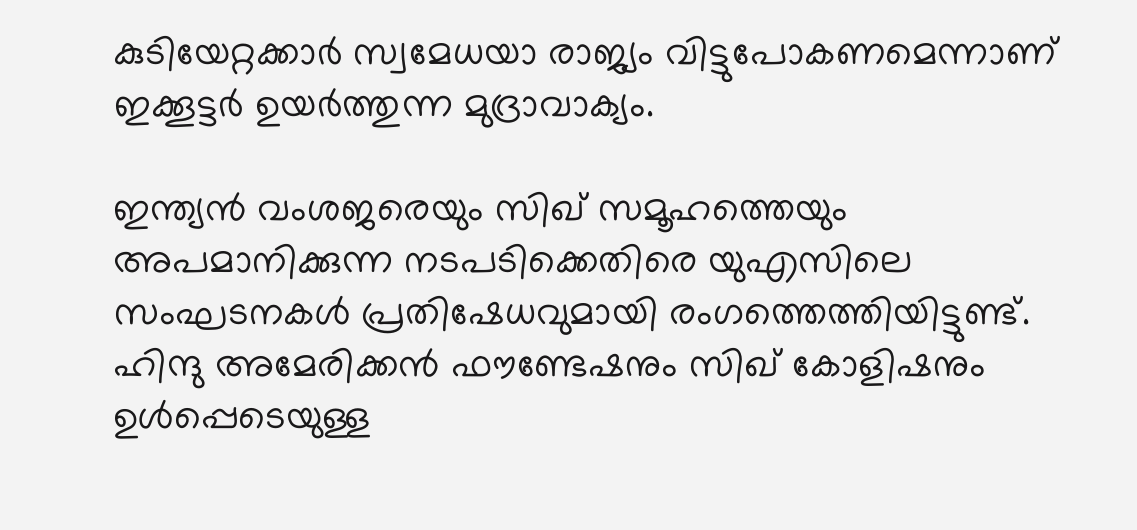കുടിയേറ്റക്കാർ സ്വമേധയാ രാജ്യം വിട്ടുപോകണമെന്നാണ് ഇക്കൂട്ടർ ഉയർത്തുന്ന മുദ്രാവാക്യം.

ഇന്ത്യൻ വംശജരെയും സിഖ് സമൂഹത്തെയും അപമാനിക്കുന്ന നടപടിക്കെതിരെ യുഎസിലെ സംഘടനകൾ പ്രതിഷേധവുമായി രംഗത്തെത്തിയിട്ടുണ്ട്. ഹിന്ദു അമേരിക്കൻ ഫൗണ്ടേഷനും സിഖ് കോളിഷനും ഉൾപ്പെടെയുള്ള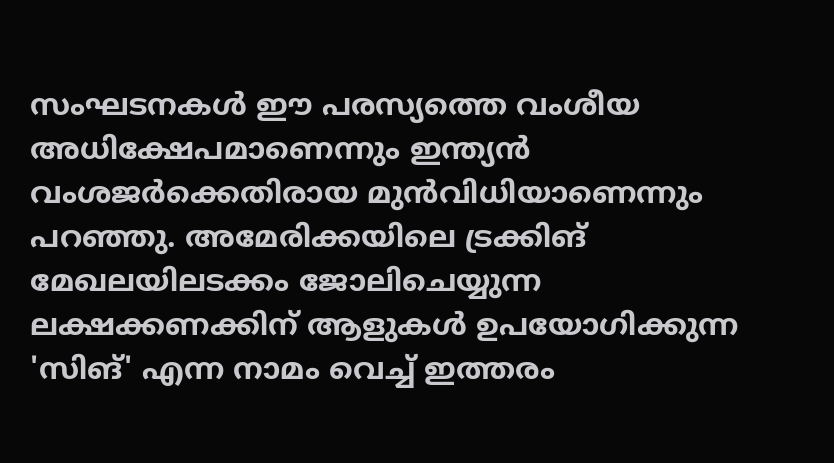സംഘടനകൾ ഈ പരസ്യത്തെ വംശീയ അധിക്ഷേപമാണെന്നും ഇന്ത്യൻ വംശജർക്കെതിരായ മുൻവിധിയാണെന്നും പറഞ്ഞു. അമേരിക്കയിലെ ട്രക്കിങ് മേഖലയിലടക്കം ജോലിചെയ്യുന്ന ലക്ഷക്കണക്കിന് ആളുകൾ ഉപയോഗിക്കുന്ന 'സിങ്' എന്ന നാമം വെച്ച് ഇത്തരം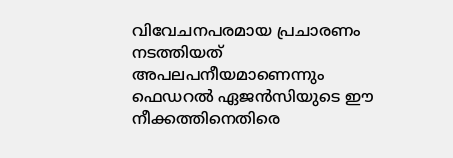വിവേചനപരമായ പ്രചാരണം നടത്തിയത് അപലപനീയമാണെന്നും ഫെഡറൽ ഏജൻസിയുടെ ഈ നീക്കത്തിനെതിരെ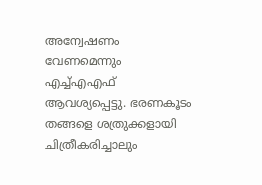അന്വേഷണം വേണമെന്നും എച്ച്എഎഫ് ആവശ്യപ്പെട്ടു. ഭരണകൂടം തങ്ങളെ ശത്രുക്കളായി ചിത്രീകരിച്ചാലും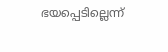ഭയപ്പെടില്ലെന്ന്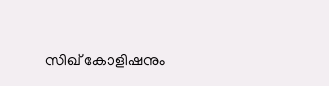സിഖ് കോളിഷനും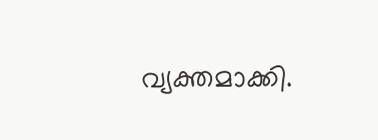വ്യക്തമാക്കി.